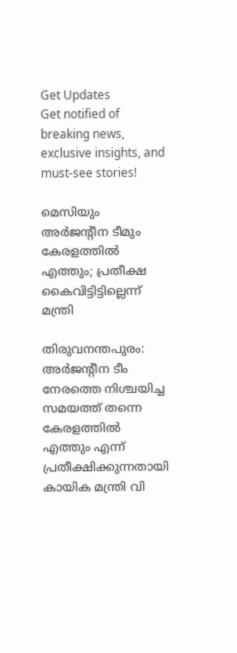Get Updates
Get notified of breaking news, exclusive insights, and must-see stories!

മെസിയും അര്‍ജന്റീന ടീമും കേരളത്തില്‍ എത്തും; പ്രതീക്ഷ കൈവിട്ടിട്ടില്ലെന്ന് മന്ത്രി

തിരുവനന്തപുരം: അര്‍ജന്റീന ടീം നേരത്തെ നിശ്ചയിച്ച സമയത്ത് തന്നെ കേരളത്തില്‍ എത്തും എന്ന് പ്രതീക്ഷിക്കുന്നതായി കായിക മന്ത്രി വി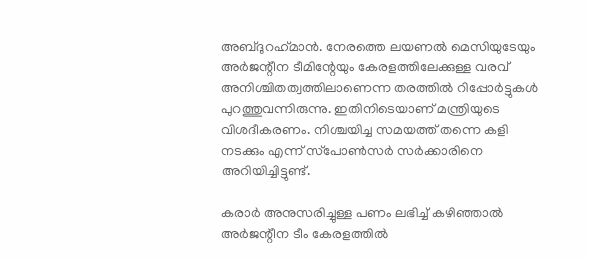അബ്ദുറഹ്‌മാന്‍. നേരത്തെ ലയണല്‍ മെസിയുടേയും അര്‍ജന്റീന ടീമിന്റേയും കേരളത്തിലേക്കുള്ള വരവ് അനിശ്ചിതത്വത്തിലാണെന്ന തരത്തില്‍ റിപ്പോര്‍ട്ടുകള്‍ പുറത്തുവന്നിരുന്നു. ഇതിനിടെയാണ് മന്ത്രിയുടെ വിശദീകരണം. നിശ്ചയിച്ച സമയത്ത് തന്നെ കളി നടക്കും എന്ന് സ്‌പോണ്‍സര്‍ സര്‍ക്കാരിനെ അറിയിച്ചിട്ടുണ്ട്.

കരാര്‍ അനുസരിച്ചുള്ള പണം ലഭിച്ച് കഴിഞ്ഞാല്‍ അര്‍ജന്റീന ടീം കേരളത്തില്‍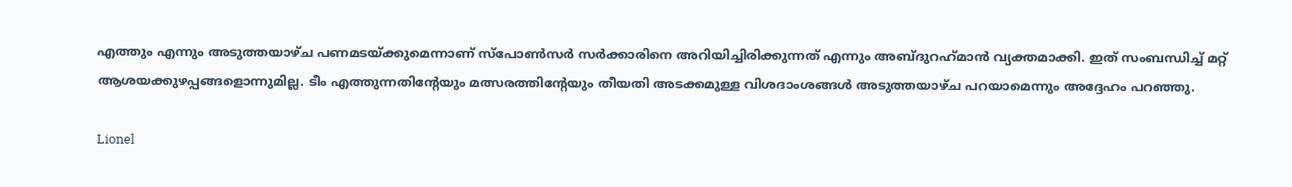എത്തും എന്നും അടുത്തയാഴ്ച പണമടയ്ക്കുമെന്നാണ് സ്പോണ്‍സര്‍ സര്‍ക്കാരിനെ അറിയിച്ചിരിക്കുന്നത് എന്നും അബ്ദുറഹ്‌മാന്‍ വ്യക്തമാക്കി. ഇത് സംബന്ധിച്ച് മറ്റ് ആശയക്കുഴപ്പങ്ങളൊന്നുമില്ല. ടീം എത്തുന്നതിന്റേയും മത്സരത്തിന്റേയും തീയതി അടക്കമുള്ള വിശദാംശങ്ങള്‍ അടുത്തയാഴ്ച പറയാമെന്നും അദ്ദേഹം പറഞ്ഞു.

Lionel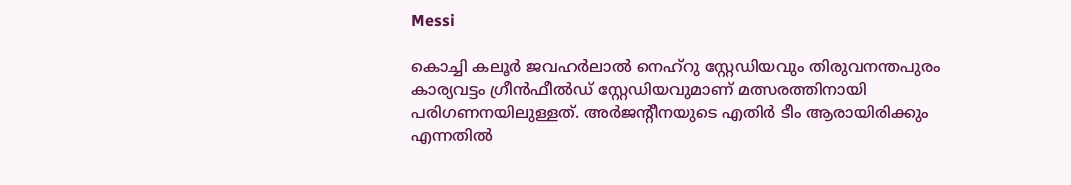Messi

കൊച്ചി കലൂര്‍ ജവഹര്‍ലാല്‍ നെഹ്റു സ്റ്റേഡിയവും തിരുവനന്തപുരം കാര്യവട്ടം ഗ്രീന്‍ഫീല്‍ഡ് സ്റ്റേഡിയവുമാണ് മത്സരത്തിനായി പരിഗണനയിലുള്ളത്. അര്‍ജന്റീനയുടെ എതിര്‍ ടീം ആരായിരിക്കും എന്നതില്‍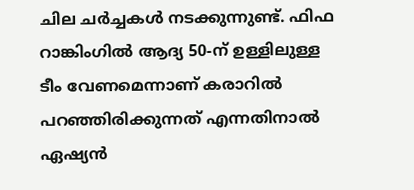ചില ചര്‍ച്ചകള്‍ നടക്കുന്നുണ്ട്. ഫിഫ റാങ്കിംഗില്‍ ആദ്യ 50-ന് ഉള്ളിലുള്ള ടീം വേണമെന്നാണ് കരാറില്‍ പറഞ്ഞിരിക്കുന്നത് എന്നതിനാല്‍ ഏഷ്യന്‍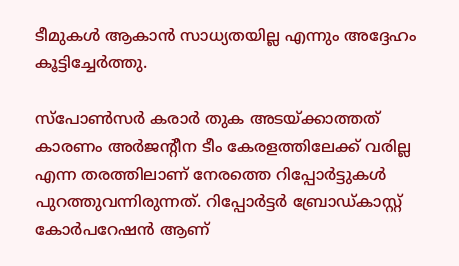ടീമുകള്‍ ആകാന്‍ സാധ്യതയില്ല എന്നും അദ്ദേഹം കൂട്ടിച്ചേര്‍ത്തു.

സ്‌പോണ്‍സര്‍ കരാര്‍ തുക അടയ്ക്കാത്തത് കാരണം അര്‍ജന്റീന ടീം കേരളത്തിലേക്ക് വരില്ല എന്ന തരത്തിലാണ് നേരത്തെ റിപ്പോര്‍ട്ടുകള്‍ പുറത്തുവന്നിരുന്നത്. റിപ്പോര്‍ട്ടര്‍ ബ്രോഡ്കാസ്റ്റ് കോര്‍പറേഷന്‍ ആണ്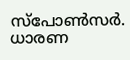സ്‌പോണ്‍സര്‍. ധാരണ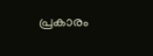പ്രകാരം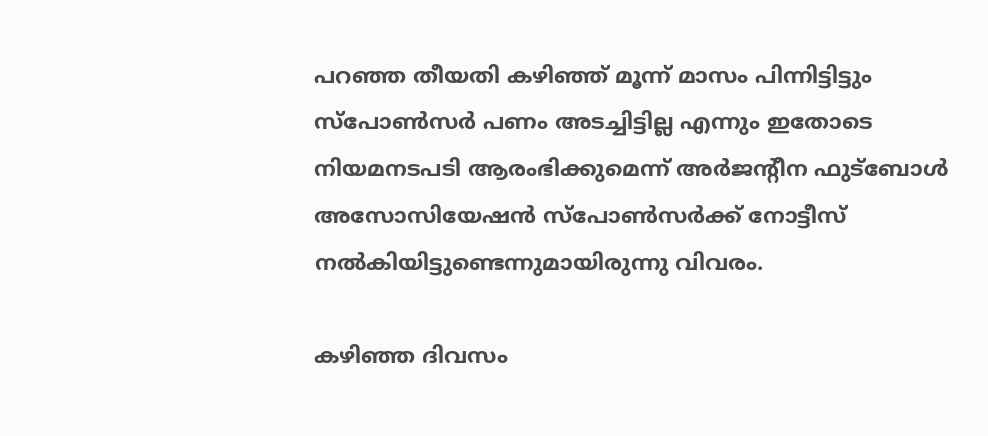പറഞ്ഞ തീയതി കഴിഞ്ഞ് മൂന്ന് മാസം പിന്നിട്ടിട്ടും സ്‌പോണ്‍സര്‍ പണം അടച്ചിട്ടില്ല എന്നും ഇതോടെ നിയമനടപടി ആരംഭിക്കുമെന്ന് അര്‍ജന്റീന ഫുട്‌ബോള്‍ അസോസിയേഷന്‍ സ്‌പോണ്‍സര്‍ക്ക് നോട്ടീസ് നല്‍കിയിട്ടുണ്ടെന്നുമായിരുന്നു വിവരം.

കഴിഞ്ഞ ദിവസം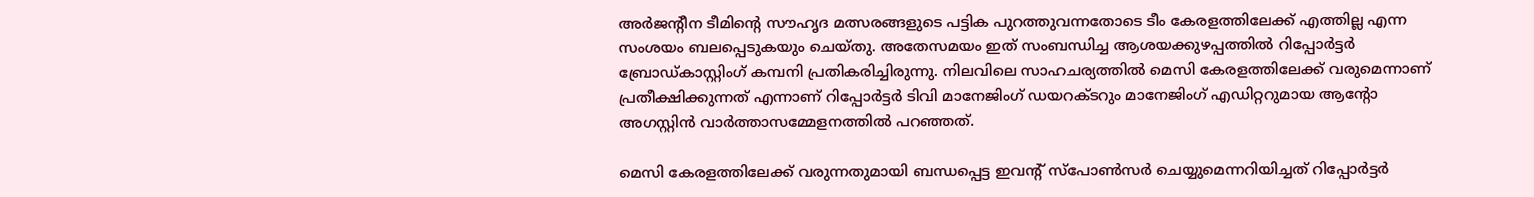അര്‍ജന്റീന ടീമിന്റെ സൗഹൃദ മത്സരങ്ങളുടെ പട്ടിക പുറത്തുവന്നതോടെ ടീം കേരളത്തിലേക്ക് എത്തില്ല എന്ന സംശയം ബലപ്പെടുകയും ചെയ്തു. അതേസമയം ഇത് സംബന്ധിച്ച ആശയക്കുഴപ്പത്തില്‍ റിപ്പോര്‍ട്ടര്‍ ബ്രോഡ്കാസ്റ്റിംഗ് കമ്പനി പ്രതികരിച്ചിരുന്നു. നിലവിലെ സാഹചര്യത്തില്‍ മെസി കേരളത്തിലേക്ക് വരുമെന്നാണ് പ്രതീക്ഷിക്കുന്നത് എന്നാണ് റിപ്പോര്‍ട്ടര്‍ ടിവി മാനേജിംഗ് ഡയറക്ടറും മാനേജിംഗ് എഡിറ്ററുമായ ആന്റോ അഗസ്റ്റിന്‍ വാര്‍ത്താസമ്മേളനത്തില്‍ പറഞ്ഞത്.

മെസി കേരളത്തിലേക്ക് വരുന്നതുമായി ബന്ധപ്പെട്ട ഇവന്റ് സ്പോണ്‍സര്‍ ചെയ്യുമെന്നറിയിച്ചത് റിപ്പോര്‍ട്ടര്‍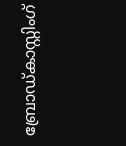ബ്രോഡ്കാസ്റ്റിംഗ്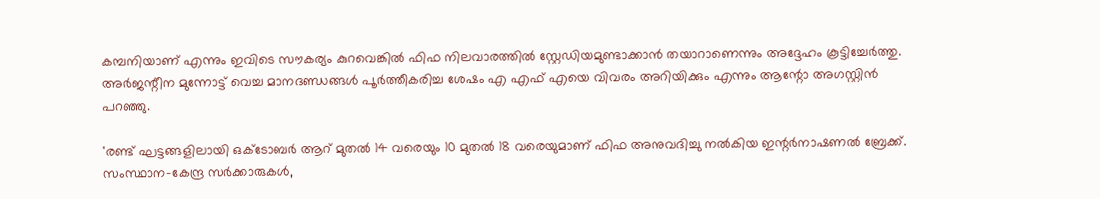കമ്പനിയാണ് എന്നും ഇവിടെ സൗകര്യം കുറവെങ്കില്‍ ഫിഫ നിലവാരത്തില്‍ സ്റ്റേഡിയമുണ്ടാക്കാന്‍ തയാറാണെന്നും അദ്ദേഹം കൂട്ടിച്ചേര്‍ത്തു. അര്‍ജന്റീന മുന്നോട്ട് വെച്ച മാനദണ്ഡങ്ങള്‍ പൂര്‍ത്തീകരിച്ച ശേഷം എ എഫ് എയെ വിവരം അറിയിക്കും എന്നും ആന്റോ അഗസ്റ്റിന്‍ പറഞ്ഞു.

'രണ്ട് ഘട്ടങ്ങളിലായി ഒക്ടോബര്‍ ആറ് മുതല്‍ 14 വരെയും 10 മുതല്‍ 18 വരെയുമാണ് ഫിഫ അനുവദിച്ചു നല്‍കിയ ഇന്റര്‍നാഷണല്‍ ബ്രേക്ക്. സംസ്ഥാന-കേന്ദ്ര സര്‍ക്കാരുകള്‍,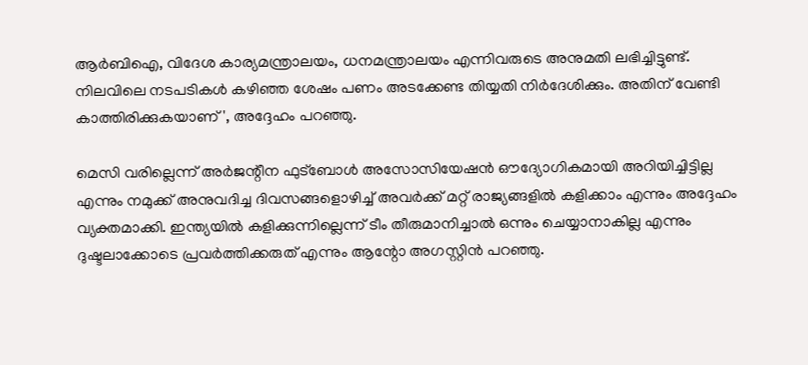ആര്‍ബിഐ, വിദേശ കാര്യമന്ത്രാലയം, ധനമന്ത്രാലയം എന്നിവരുടെ അനുമതി ലഭിച്ചിട്ടുണ്ട്. നിലവിലെ നടപടികള്‍ കഴിഞ്ഞ ശേഷം പണം അടക്കേണ്ട തിയ്യതി നിര്‍ദേശിക്കും. അതിന് വേണ്ടി കാത്തിരിക്കുകയാണ്', അദ്ദേഹം പറഞ്ഞു.

മെസി വരില്ലെന്ന് അര്‍ജന്റീന ഫുട്ബോള്‍ അസോസിയേഷന്‍ ഔദ്യോഗികമായി അറിയിച്ചിട്ടില്ല എന്നും നമുക്ക് അനുവദിച്ച ദിവസങ്ങളൊഴിച്ച് അവര്‍ക്ക് മറ്റ് രാജ്യങ്ങളില്‍ കളിക്കാം എന്നും അദ്ദേഹം വ്യക്തമാക്കി. ഇന്ത്യയില്‍ കളിക്കുന്നില്ലെന്ന് ടീം തീരുമാനിച്ചാല്‍ ഒന്നും ചെയ്യാനാകില്ല എന്നും ദുഷ്ടലാക്കോടെ പ്രവര്‍ത്തിക്കരുത് എന്നും ആന്റോ അഗസ്റ്റിന്‍ പറഞ്ഞു.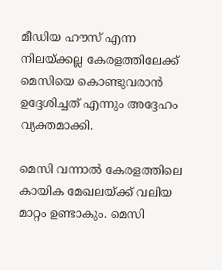മീഡിയ ഹൗസ് എന്ന നിലയ്ക്കല്ല കേരളത്തിലേക്ക് മെസിയെ കൊണ്ടുവരാന്‍ ഉദ്ദേശിച്ചത് എന്നും അദ്ദേഹം വ്യക്തമാക്കി.

മെസി വന്നാല്‍ കേരളത്തിലെ കായിക മേഖലയ്ക്ക് വലിയ മാറ്റം ഉണ്ടാകും. മെസി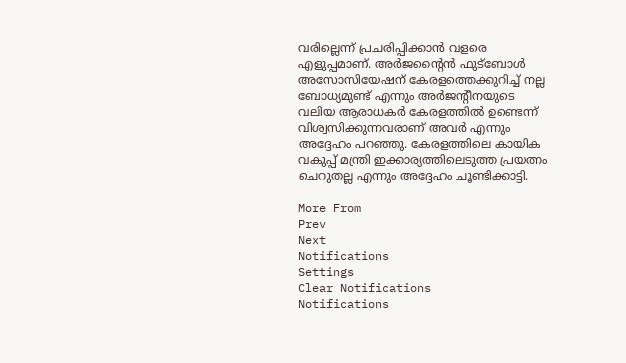വരില്ലെന്ന് പ്രചരിപ്പിക്കാന്‍ വളരെ എളുപ്പമാണ്. അര്‍ജന്റൈന്‍ ഫുട്ബോള്‍ അസോസിയേഷന് കേരളത്തെക്കുറിച്ച് നല്ല ബോധ്യമുണ്ട് എന്നും അര്‍ജന്റീനയുടെ വലിയ ആരാധകര്‍ കേരളത്തില്‍ ഉണ്ടെന്ന് വിശ്വസിക്കുന്നവരാണ് അവര്‍ എന്നും അദ്ദേഹം പറഞ്ഞു. കേരളത്തിലെ കായിക വകുപ്പ് മന്ത്രി ഇക്കാര്യത്തിലെടുത്ത പ്രയത്നം ചെറുതല്ല എന്നും അദ്ദേഹം ചൂണ്ടിക്കാട്ടി.

More From
Prev
Next
Notifications
Settings
Clear Notifications
Notifications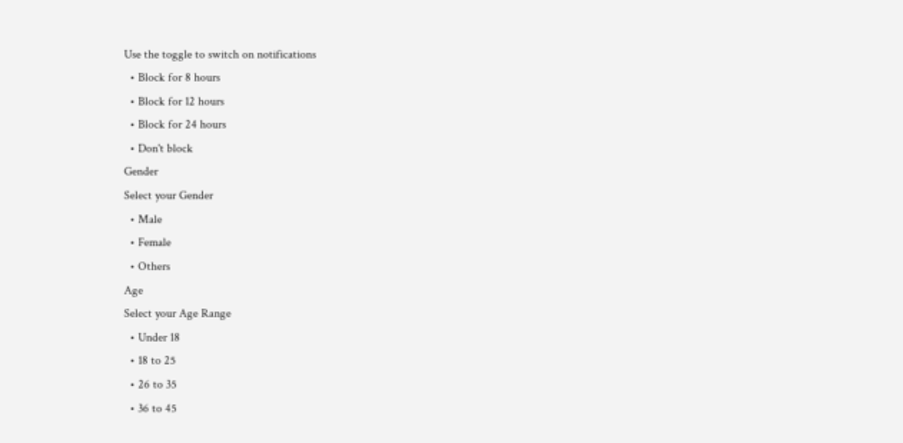Use the toggle to switch on notifications
  • Block for 8 hours
  • Block for 12 hours
  • Block for 24 hours
  • Don't block
Gender
Select your Gender
  • Male
  • Female
  • Others
Age
Select your Age Range
  • Under 18
  • 18 to 25
  • 26 to 35
  • 36 to 45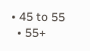• 45 to 55
  • 55+